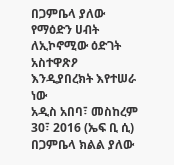በጋምቤላ ያለው የማዕድን ሀብት ለኢኮኖሚው ዕድገት አስተዋጽዖ እንዲያበረክት እየተሠራ ነው
አዲስ አበባ፣ መስከረም 30፣ 2016 (ኤፍ ቢ ሲ) በጋምቤላ ክልል ያለው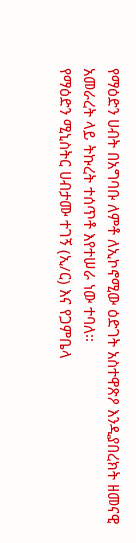የማዕድን ሀብት በአግባቡ ለምቶ ለኢኮኖሚው ዕድገት አስተዋጽዖ እንዲያበረክት ዘመናዊ አመራረት ላይ ትኩረት ተሰጥቶ እየተሠራ ነው ተባለ፡፡
የማዕድን ሚኒስትር ሀብታሙ ተገኝ (ኢ/ር) እና የጋምቤላ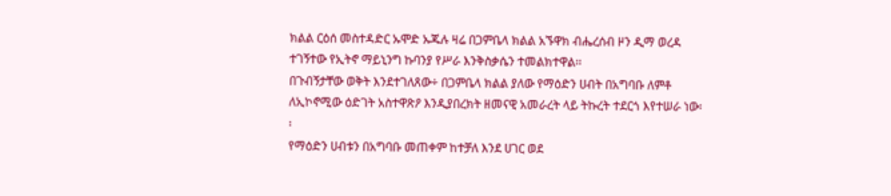ክልል ርዕሰ መስተዳድር ኡሞድ ኡጁሉ ዛሬ በጋምቤላ ክልል አኙዋክ ብሔረሰብ ዞን ዲማ ወረዳ ተገኝተው የኢትኖ ማይኒንግ ኩባንያ የሥራ እንቅስቃሴን ተመልክተዋል፡፡
በጉብኝታቸው ወቅት እንደተገለጸው÷ በጋምቤላ ክልል ያለው የማዕድን ሀብት በአግባቡ ለምቶ ለኢኮኖሚው ዕድገት አስተዋጽዖ እንዲያበረክት ዘመናዊ አመራረት ላይ ትኩረት ተደርጎ እየተሠራ ነው፡፡
የማዕድን ሀብቱን በአግባቡ መጠቀም ከተቻለ እንደ ሀገር ወደ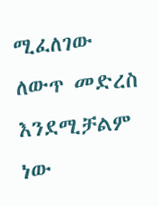ሚፈለገው ለውጥ መድረስ እንደሚቻልም ነው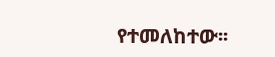የተመለከተው፡፡